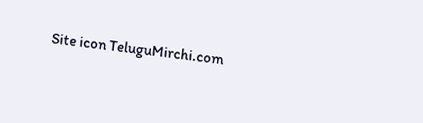Site icon TeluguMirchi.com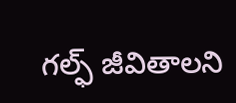గల్ఫ్ జీవితాలని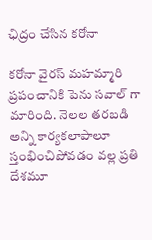ఛిద్రం చేసిన కరోనా

కరోనా వైరస్‌ మహమ్మారి ప్రపంచానికి పెను సవాల్ గా మారింది. నెలల తరబడి అన్ని కార్యకలాపాలూ స్తంభించిపోవడం వల్ల ప్రతి దేశమూ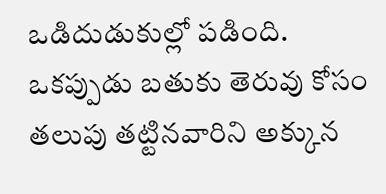ఒడిదుడుకుల్లో పడింది. ఒకప్పుడు బతుకు తెరువు కోసం తలుపు తట్టినవారిని అక్కున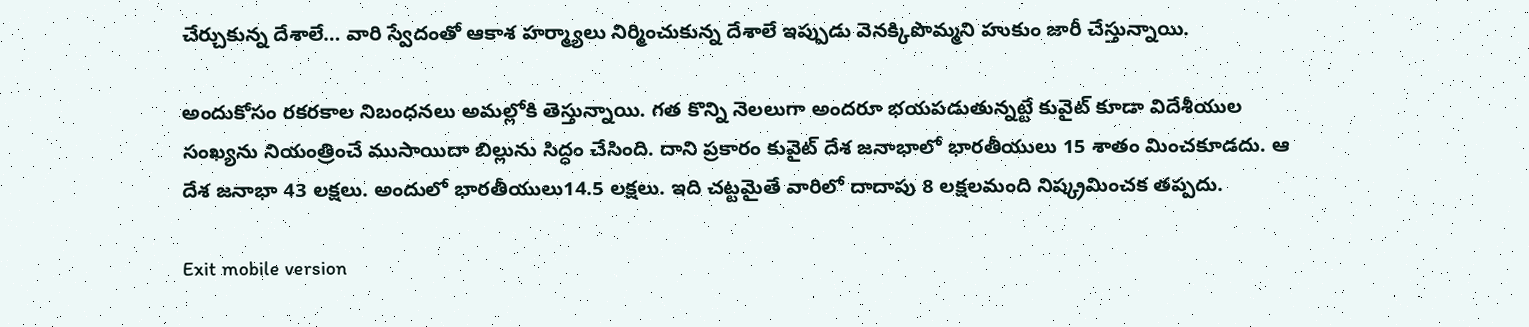చేర్చుకున్న దేశాలే… వారి స్వేదంతో ఆకాశ హర్మ్యాలు నిర్మించుకున్న దేశాలే ఇప్పుడు వెనక్కిపొమ్మని హుకుం జారీ చేస్తున్నాయి.

అందుకోసం రకరకాల నిబంధనలు అమల్లోకి తెస్తున్నాయి. గత కొన్ని నెలలుగా అందరూ భయపడుతున్నట్టే కువైట్‌ కూడా విదేశీయుల సంఖ్యను నియంత్రించే ముసాయిదా బిల్లును సిద్ధం చేసింది. దాని ప్రకారం కువైట్‌ దేశ జనాభాలో భారతీయులు 15 శాతం మించకూడదు. ఆ దేశ జనాభా 43 లక్షలు. అందులో భారతీయులు14.5 లక్షలు. ఇది చట్టమైతే వారిలో దాదాపు 8 లక్షలమంది నిష్క్రమించక తప్పదు.

Exit mobile version